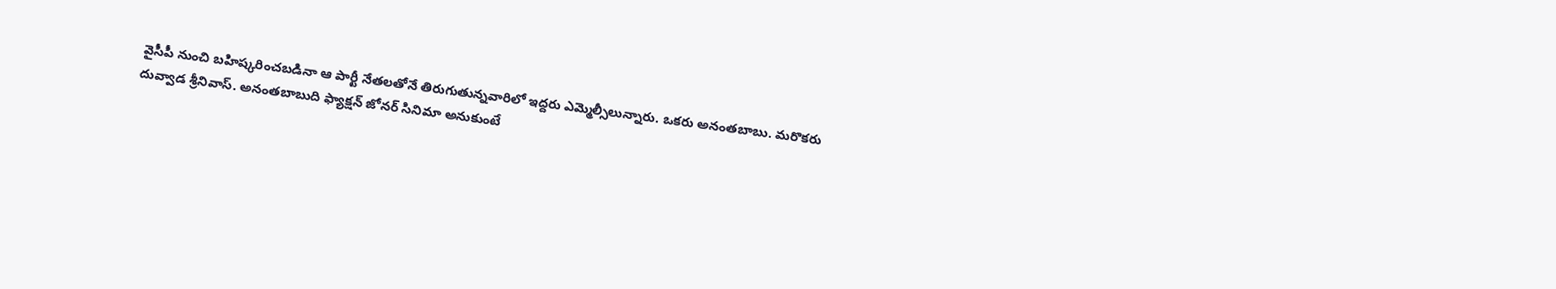వైసీపీ నుంచి బహిష్కరించబడినా ఆ పార్టీ నేతలతోనే తిరుగుతున్నవారిలో ఇద్దరు ఎమ్మెల్సీలున్నారు. ఒకరు అనంతబాబు. మరొకరు దువ్వాడ శ్రీనివాస్. అనంతబాబుది ఫ్యాక్షన్ జోనర్ సినిమా అనుకుంటే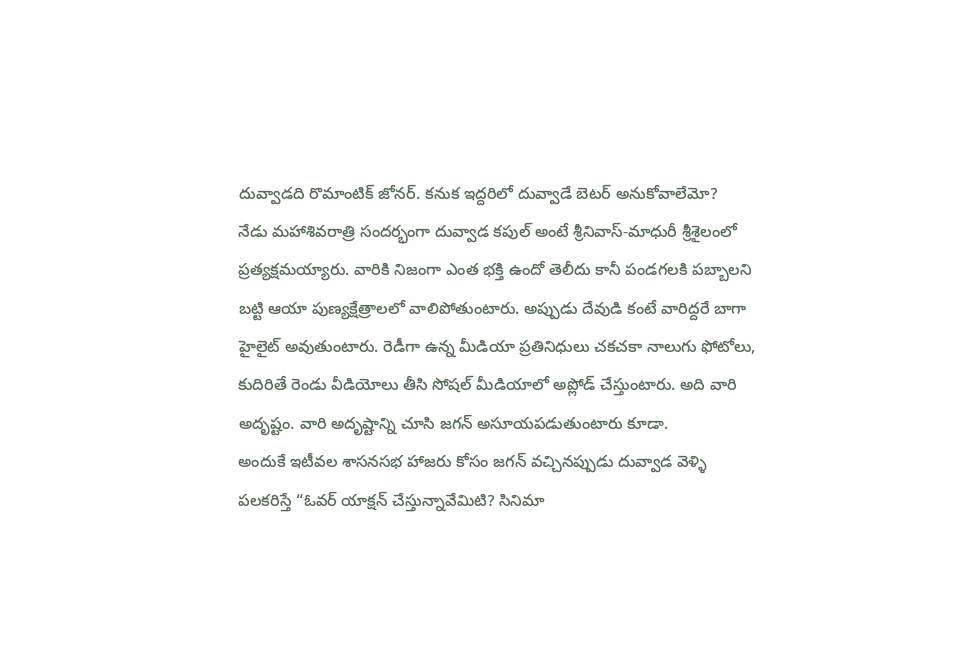దువ్వాడది రొమాంటిక్ జోనర్. కనుక ఇద్దరిలో దువ్వాడే బెటర్ అనుకోవాలేమో?
నేడు మహాశివరాత్రి సందర్భంగా దువ్వాడ కపుల్ అంటే శ్రీనివాస్-మాధురీ శ్రీశైలంలో ప్రత్యక్షమయ్యారు. వారికి నిజంగా ఎంత భక్తి ఉందో తెలీదు కానీ పండగలకి పబ్బాలని బట్టి ఆయా పుణ్యక్షేత్రాలలో వాలిపోతుంటారు. అప్పుడు దేవుడి కంటే వారిద్దరే బాగా హైలైట్ అవుతుంటారు. రెడీగా ఉన్న మీడియా ప్రతినిధులు చకచకా నాలుగు ఫోటోలు, కుదిరితే రెండు వీడియోలు తీసి సోషల్ మీడియాలో అప్లోడ్ చేస్తుంటారు. అది వారి అదృష్టం. వారి అదృష్టాన్ని చూసి జగన్ అసూయపడుతుంటారు కూడా.
అందుకే ఇటీవల శాసనసభ హాజరు కోసం జగన్ వచ్చినప్పుడు దువ్వాడ వెళ్ళి పలకరిస్తే “ఓవర్ యాక్షన్ చేస్తున్నావేమిటి? సినిమా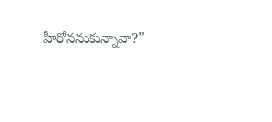హీరోననుకున్నావా?”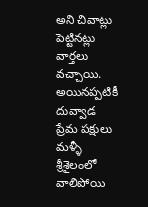అని చివాట్లు పెట్టినట్లు వార్తలు వచ్చాయి. అయినప్పటికీ దువ్వాడ ప్రేమ పక్షులు మళ్ళీ శ్రీశైలంలో వాలిపోయి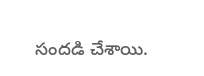సందడి చేశాయి.